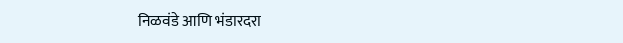निळवंडे आणि भंडारदरा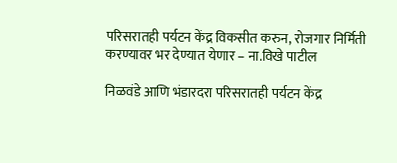परिसरातही पर्यटन केंद्र विकसीत करुन, रोजगार निर्मिती करण्यावर भर देण्यात येणार – ना.विखे पाटील

निळवंडे आणि भंडारदरा परिसरातही पर्यटन केंद्र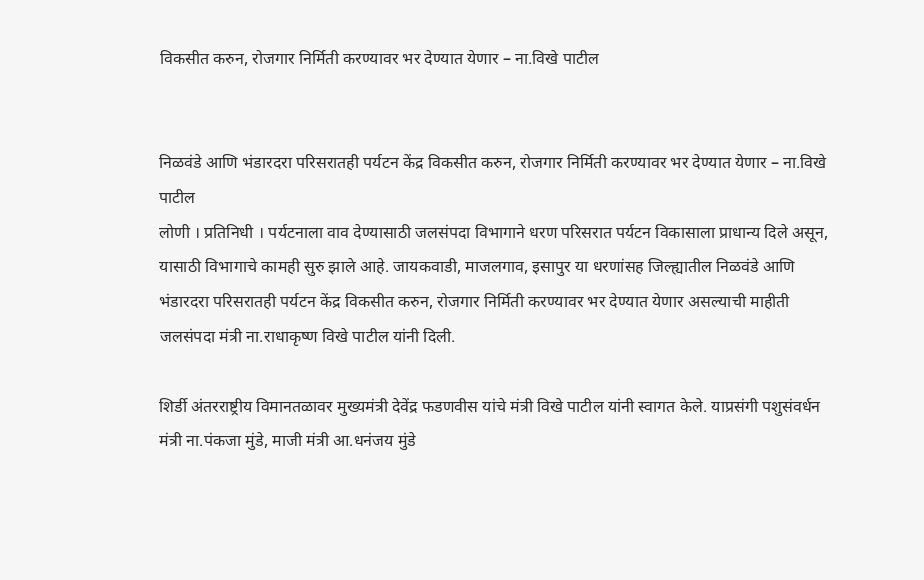विकसीत करुन, रोजगार निर्मिती करण्यावर भर देण्यात येणार – ना.विखे पाटील


निळवंडे आणि भंडारदरा परिसरातही पर्यटन केंद्र विकसीत करुन, रोजगार निर्मिती करण्यावर भर देण्यात येणार – ना.विखे पाटील
लोणी । प्रतिनिधी । पर्यटनाला वाव देण्यासाठी जलसंपदा विभागाने धरण परिसरात पर्यटन विकासाला प्राधान्य दिले असून, यासाठी विभागाचे कामही सुरु झाले आहे. जायकवाडी, माजलगाव, इसापुर या धरणांसह जिल्ह्यातील निळवंडे आणि भंडारदरा परिसरातही पर्यटन केंद्र विकसीत करुन, रोजगार निर्मिती करण्यावर भर देण्यात येणार असल्याची माहीती जलसंपदा मंत्री ना.राधाकृष्ण विखे पाटील यांनी दिली.

शिर्डी अंतरराष्ट्रीय विमानतळावर मुख्यमंत्री देवेंद्र फडणवीस यांचे मंत्री विखे पाटील यांनी स्वागत केले. याप्रसंगी पशुसंवर्धन मंत्री ना.पंकजा मुंडे, माजी मंत्री आ.धनंजय मुंडे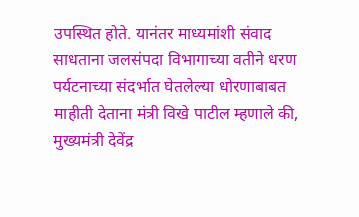उपस्थित होते. यानंतर माध्यमांशी संवाद साधताना जलसंपदा विभागाच्या वतीने धरण पर्यटनाच्या संदर्भात घेतलेल्या धोरणाबाबत माहीती देताना मंत्री विखे पाटील म्हणाले की, मुख्यमंत्री देवेंद्र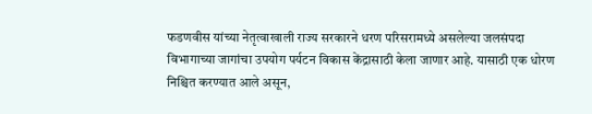फडणवीस यांच्या नेतृत्वाखाली राज्य सरकारने धरण परिसरामध्ये असलेल्या जलसंपदा विभागाच्या जागांचा उपयोग पर्यटन विकास केंद्रासाठी केला जाणार आहे. यासाठी एक धोरण निश्चित करण्यात आले असून,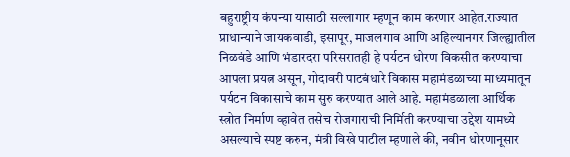बहुराष्ट्रीय कंपन्या यासाठी सल्लागार म्हणून काम करणार आहेत.राज्यात प्राधान्याने जायकवाडी, इसापूर, माजलगाव आणि अहिल्यानगर जिल्ह्यातील निळवंडे आणि भंडारदरा परिसरातही हे पर्यटन धोरण विकसीत करण्याचा आपला प्रयत्न असून, गोदावरी पाटबंधारे विकास महामंडळाच्या माध्यमातून पर्यटन विकासाचे काम सुरु करण्यात आले आहे. महामंडळाला आर्थिक स्त्रोत निर्माण व्हावेत तसेच रोजगाराची निर्मिती करण्याचा उद्देश यामध्ये असल्याचे स्पष्ट करुन, मंत्री विखे पाटील म्हणाले की, नवीन धोरणानूसार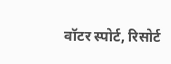वॉटर स्पोर्ट, रिसोर्ट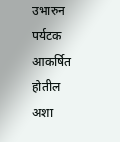उभारुन पर्यटक आकर्षित होतील अशा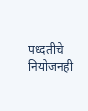पध्दतीचे नियोजनही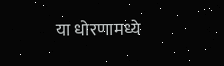या धोरणामध्ये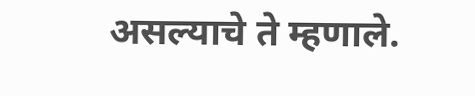असल्याचे ते म्हणाले.